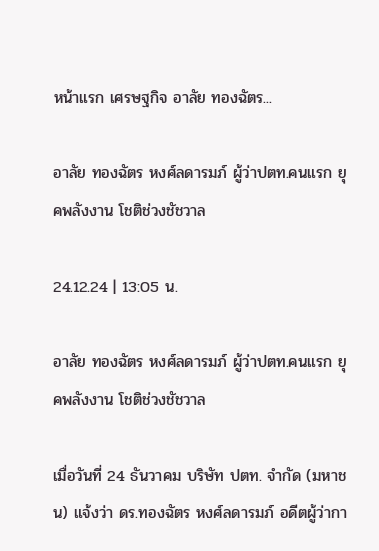หน้าแรก เศรษฐกิจ อาลัย ทองฉัตร...

อาลัย ทองฉัตร หงศ์ลดารมภ์ ผู้ว่าปตท.คนแรก ยุคพลังงาน โชติช่วงชัชวาล

24.12.24 | 13:05 น.

อาลัย ทองฉัตร หงศ์ลดารมภ์ ผู้ว่าปตท.คนแรก ยุคพลังงาน โชติช่วงชัชวาล

เมื่อวันที่ 24 ธันวาคม บริษัท ปตท. จำกัด (มหาชน) แจ้งว่า ดร.ทองฉัตร หงศ์ลดารมภ์ อดีตผู้ว่ากา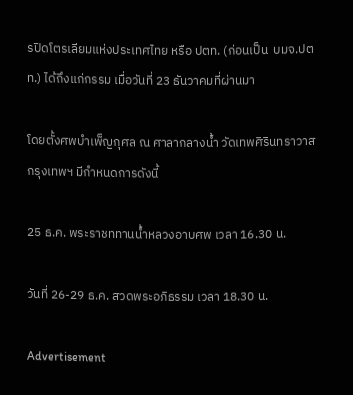รปิดโตรเลียมแห่งประเทศไทย หรือ ปตท. (ก่อนเป็น  บมจ.ปตท.) ได้ถึงแก่กรรม เมื่อวันที่ 23 ธันวาคมที่ผ่านมา

โดยตั้งศพบำเพ็ญกุศล ณ ศาลากลางน้ำ วัดเทพศิรินทราวาส กรุงเทพฯ มีกำหนดการดังนี้

25 ธ.ค. พระราชททานน้ำหลวงอาบศพ เวลา 16.30 น.

วันที่ 26-29 ธ.ค. สวดพระอภิธรรม เวลา 18.30 น.

Advertisement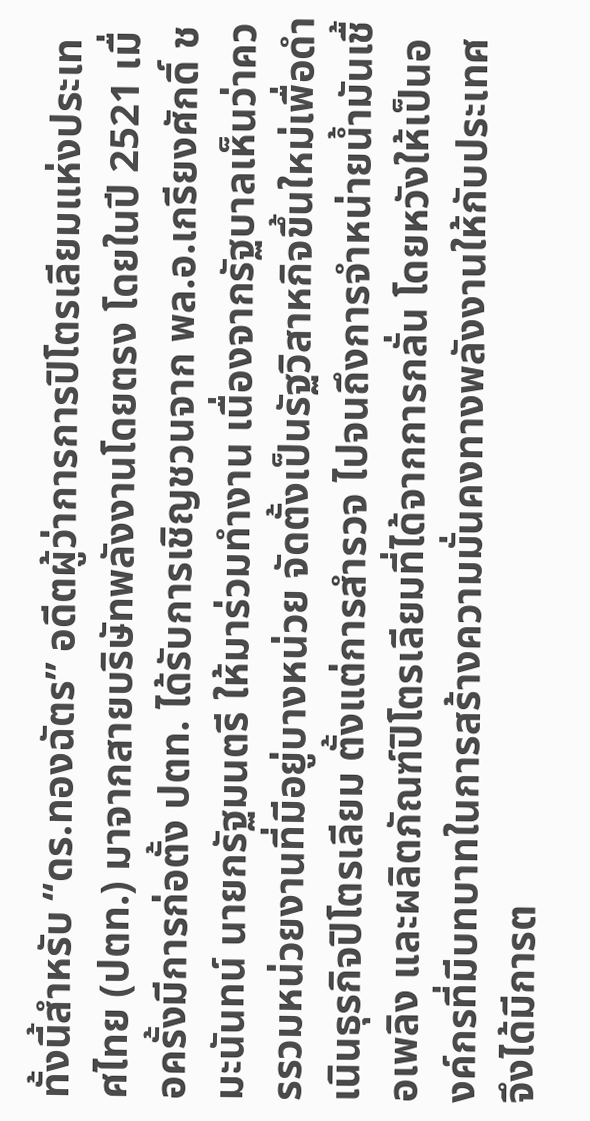ทั้งนี้สำหรับ “ดร.ทองฉัตร” อดีตผู้ว่าการการปิโตรเลียมแห่งประเทศไทย (ปตท.) มาจากสายบริษัทพลังงานโดยตรง โดยในปี 2521 เมื่อครั้งมีการก่อตั้ง ปตท. ได้รับการเชิญชวนจาก พล.อ.เกรียงศักดิ์ ชมะนันทน์ นายกรัฐมนตรี ให้มาร่วมทำงาน เนื่องจากรัฐบาลเห็นว่าควรรวมหน่วยงานที่มีอยู่บางหน่วย จัดตั้งเป็นรัฐวิสาหกิจขึ้นใหม่เพื่อดำเนินธุรกิจปิโตรเลียม ตั้งแต่การสำรวจ ไปจนถึงการจำหน่ายน้ำมันเชื้อเพลิง และผลิตภัณฑ์ปิโตรเลียมที่ได้จากการกลั่น โดยหวังให้เป็นองค์กรที่มีบทบาทในการสร้างความมั่นคงทางพลังงานให้กับประเทศ จึงได้มีการต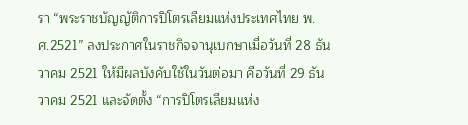รา “พระราชบัญญัติการปิโตรเลียมแห่งประเทศไทย พ.ศ.2521” ลงประกาศในราชกิจจานุเบกษาเมื่อวันที่ 28 ธันวาคม 2521 ให้มีผลบังคับใช้ในวันต่อมา คือวันที่ 29 ธันวาคม 2521 และจัดตั้ง “การปิโตรเลียมแห่ง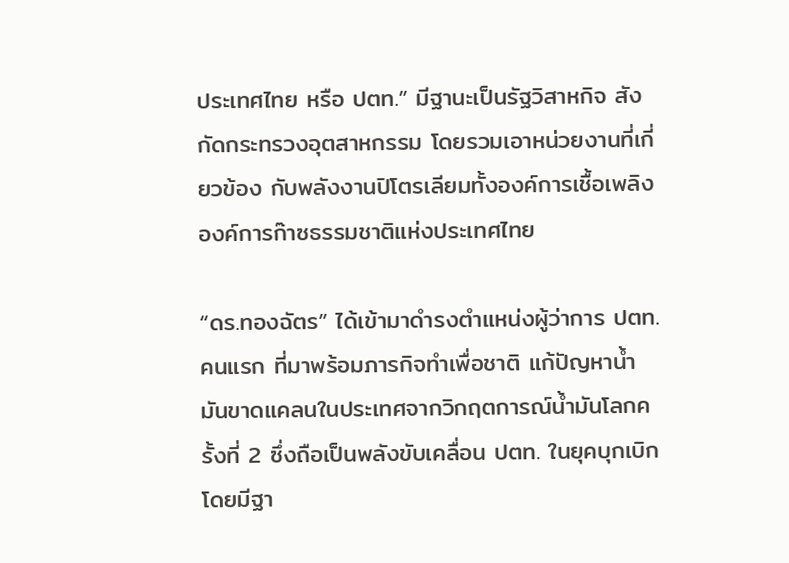ประเทศไทย หรือ ปตท.” มีฐานะเป็นรัฐวิสาหกิจ สังกัดกระทรวงอุตสาหกรรม โดยรวมเอาหน่วยงานที่เกี่ยวข้อง กับพลังงานปิโตรเลียมทั้งองค์การเชื้อเพลิง องค์การก๊าซธรรมชาติแห่งประเทศไทย

“ดร.ทองฉัตร” ได้เข้ามาดำรงตำแหน่งผู้ว่าการ ปตท. คนแรก ที่มาพร้อมภารกิจทำเพื่อชาติ แก้ปัญหาน้ำมันขาดแคลนในประเทศจากวิกฤตการณ์น้ำมันโลกครั้งที่ 2 ซึ่งถือเป็นพลังขับเคลื่อน ปตท. ในยุคบุกเบิก โดยมีฐา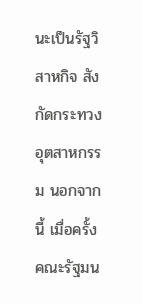นะเป็นรัฐวิสาหกิจ สังกัดกระทวงอุตสาหกรรม นอกจากนี้ เมื่อครั้งคณะรัฐมน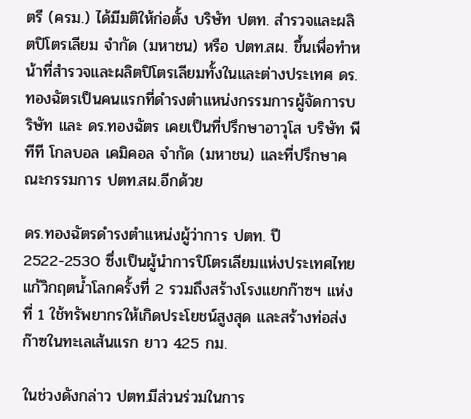ตรี (ครม.) ได้มีมติให้ก่อตั้ง บริษัท ปตท. สำรวจและผลิตปิโตรเลียม จำกัด (มหาชน) หรือ ปตท.สผ. ขึ้นเพื่อทำหน้าที่สำรวจและผลิตปิโตรเลียมทั้งในและต่างประเทศ ดร.ทองฉัตรเป็นคนแรกที่ดำรงตำแหน่งกรรมการผู้จัดการบริษัท และ ดร.ทองฉัตร เคยเป็นที่ปรึกษาอาวุโส บริษัท พีทีที โกลบอล เคมิคอล จำกัด (มหาชน) และที่ปรึกษาคณะกรรมการ ปตท.สผ.อีกด้วย

ดร.ทองฉัตรดำรงตำแหน่งผู้ว่าการ ปตท. ปี 2522-2530 ซึ่งเป็นผู้นำการปิโตรเลียมแห่งประเทศไทยแก้วิกฤตน้ำโลกครั้งที่ 2 รวมถึงสร้างโรงแยกก๊าซฯ แห่งที่ 1 ใช้ทรัพยากรให้เกิดประโยชน์สูงสุด และสร้างท่อส่งก๊าซในทะเลเส้นแรก ยาว 425 กม.

ในช่วงดังกล่าว ปตท.มีส่วนร่วมในการ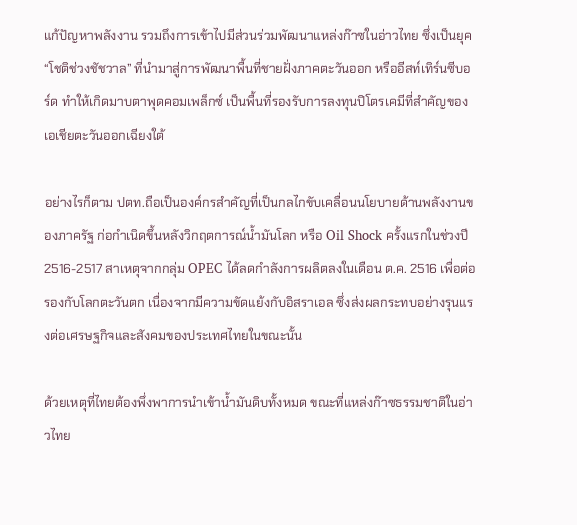แก้ปัญหาพลังงาน รวมถึงการเข้าไปมีส่วนร่วมพัฒนาแหล่งก๊าซในอ่าวไทย ซึ่งเป็นยุค “โชติช่วงชัชวาล” ที่นำมาสู่การพัฒนาพื้นที่ชายฝั่งภาคตะวันออก หรืออีสท์เทิร์นซีบอร์ด ทำให้เกิดมาบตาพุดคอมเพล็กซ์ เป็นพื้นที่รองรับการลงทุนปิโตรเคมีที่สำคัญของเอเชียตะวันออกเฉียงใต้

อย่างไรก็ตาม ปตท.ถือเป็นองค์กรสำคัญที่เป็นกลไกขับเคลื่อนนโยบายด้านพลังงานของภาครัฐ ก่อกำเนิดขึ้นหลังวิกฤตการณ์น้ำมันโลก หรือ Oil Shock ครั้งแรกในช่วงปี 2516-2517 สาเหตุจากกลุ่ม OPEC ได้ลดกำลังการผลิตลงในเดือน ต.ค. 2516 เพื่อต่อรองกับโลกตะวันตก เนื่องจากมีความขัดแย้งกับอิสราเอล ซึ่งส่งผลกระทบอย่างรุนแรงต่อเศรษฐกิจและสังคมของประเทศไทยในขณะนั้น

ด้วยเหตุที่ไทยต้องพึ่งพาการนำเข้าน้ำมันดิบทั้งหมด ขณะที่แหล่งก๊าซธรรมชาติในอ่าวไทย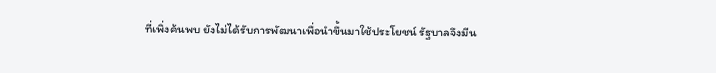ที่เพิ่งค้นพบ ยังไม่ได้รับการพัฒนาเพื่อนำขึ้นมาใช้ประโยชน์ รัฐบาลจึงมีน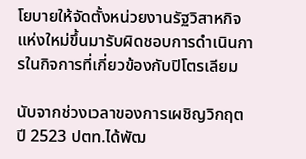โยบายให้จัดตั้งหน่วยงานรัฐวิสาหกิจแห่งใหม่ขึ้นมารับผิดชอบการดำเนินการในกิจการที่เกี่ยวข้องกับปิโตรเลียม

นับจากช่วงเวลาของการเผชิญวิกฤต ปี 2523 ปตท.ได้พัฒ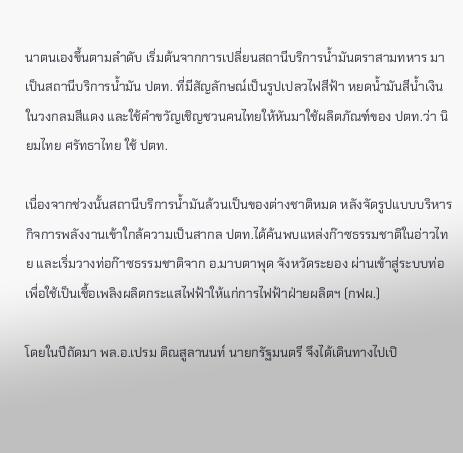นาตนเองขึ้นตามลำดับ เริ่มต้นจากการเปลี่ยนสถานีบริการน้ำมันตราสามทหาร มาเป็นสถานีบริการน้ำมัน ปตท. ที่มีสัญลักษณ์เป็นรูปเปลวไฟสีฟ้า หยดน้ำมันสีน้ำเงินในวงกลมสีแดง และใช้คำขวัญเชิญชวนคนไทยให้หันมาใช้ผลิตภัณฑ์ของ ปตท.ว่า นิยมไทย ศรัทธาไทย ใช้ ปตท.

เนื่องจากช่วงนั้นสถานีบริการน้ำมันล้วนเป็นของต่างชาติหมด หลังจัดรูปแบบบริหารกิจการพลังงานเข้าใกล้ความเป็นสากล ปตท.ได้ค้นพบแหล่งก๊าซธรรมชาติในอ่าวไทย และเริ่มวางท่อก๊าซธรรมชาติจาก อ.มาบตาพุด จังหวัดระยอง ผ่านเข้าสู่ระบบท่อเพื่อใช้เป็นเชื้อเพลิงผลิตกระแสไฟฟ้าให้แก่การไฟฟ้าฝ่ายผลิตฯ (กฟผ.)

โดยในปีถัดมา พล.อ.เปรม ติณสูลานนท์ นายกรัฐมนตรี จึงได้เดินทางไปเปิ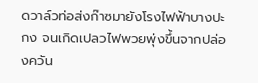ดวาล์วท่อส่งก๊าซมายังโรงไฟฟ้าบางปะกง จนเกิดเปลวไฟพวยพุ่งขึ้นจากปล่องควัน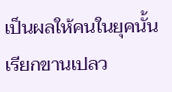เป็นผลให้คนในยุคนั้นเรียกขานเปลว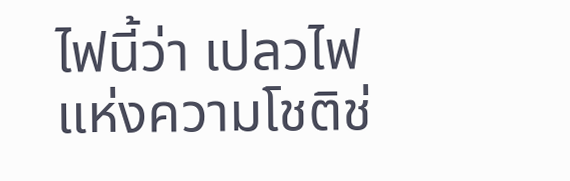ไฟนี้ว่า เปลวไฟ แห่งความโชติช่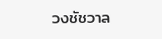วงชัชวาล